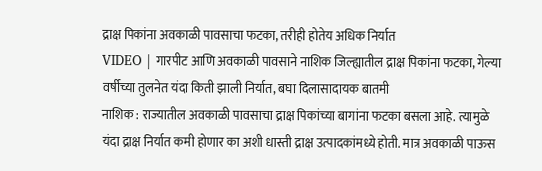द्राक्ष पिकांना अवकाळी पावसाचा फटका, तरीही होतेय अधिक निर्यात
VIDEO | गारपीट आणि अवकाळी पावसाने नाशिक जिल्ह्यातील द्राक्ष पिकांना फटका, गेल्या वर्षीच्या तुलनेत यंदा किती झाली निर्यात, बघा दिलासादायक बातमी
नाशिक : राज्यातील अवकाळी पावसाचा द्राक्ष पिकांच्या बागांना फटका बसला आहे. त्यामुळे यंदा द्राक्ष निर्यात कमी होणार का अशी धास्ती द्राक्ष उत्पादकांमध्ये होती. मात्र अवकाळी पाऊस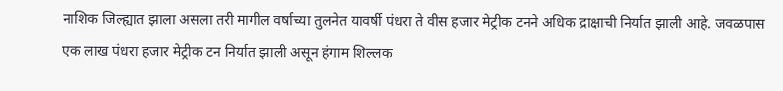नाशिक जिल्ह्यात झाला असला तरी मागील वर्षाच्या तुलनेत यावर्षी पंधरा ते वीस हजार मेट्रीक टनने अधिक द्राक्षाची निर्यात झाली आहे. जवळपास एक लाख पंधरा हजार मेट्रीक टन निर्यात झाली असून हंगाम शिल्लक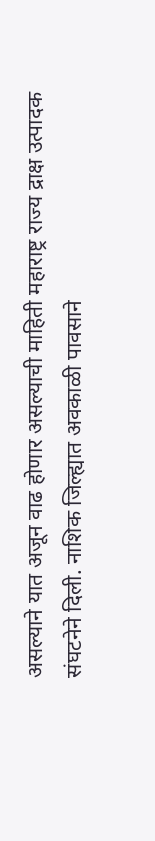असल्याने यात अजून वाढ होणार असल्याची माहिती महाराष्ट्र राज्य द्राक्ष उत्पादक संघटनेने दिली. नाशिक जिल्ह्यात अवकाळी पावसाने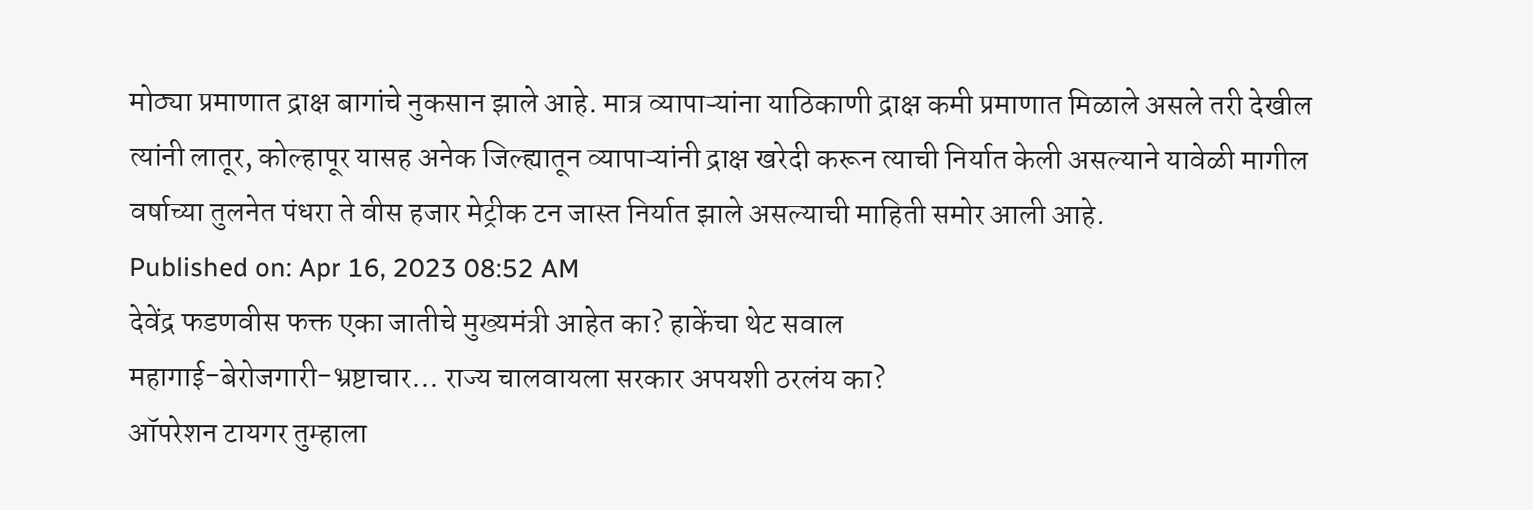मोठ्या प्रमाणात द्राक्ष बागांचे नुकसान झाले आहे. मात्र व्यापाऱ्यांना याठिकाणी द्राक्ष कमी प्रमाणात मिळाले असले तरी देखील त्यांनी लातूर, कोल्हापूर यासह अनेक जिल्ह्यातून व्यापाऱ्यांनी द्राक्ष खरेदी करून त्याची निर्यात केली असल्याने यावेळी मागील वर्षाच्या तुलनेत पंधरा ते वीस हजार मेट्रीक टन जास्त निर्यात झाले असल्याची माहिती समोर आली आहे.
Published on: Apr 16, 2023 08:52 AM
देवेंद्र फडणवीस फक्त एका जातीचे मुख्यमंत्री आहेत का? हाकेंचा थेट सवाल
महागाई-बेरोजगारी-भ्रष्टाचार… राज्य चालवायला सरकार अपयशी ठरलंय का?
ऑपरेशन टायगर तुम्हाला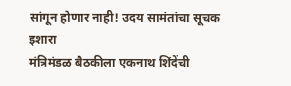सांगून होणार नाही! उदय सामंतांचा सूचक इशारा
मंत्रिमंडळ बैठकीला एकनाथ शिंदेंची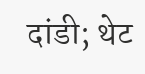दांडी; थेट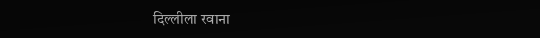दिल्लीला रवाना